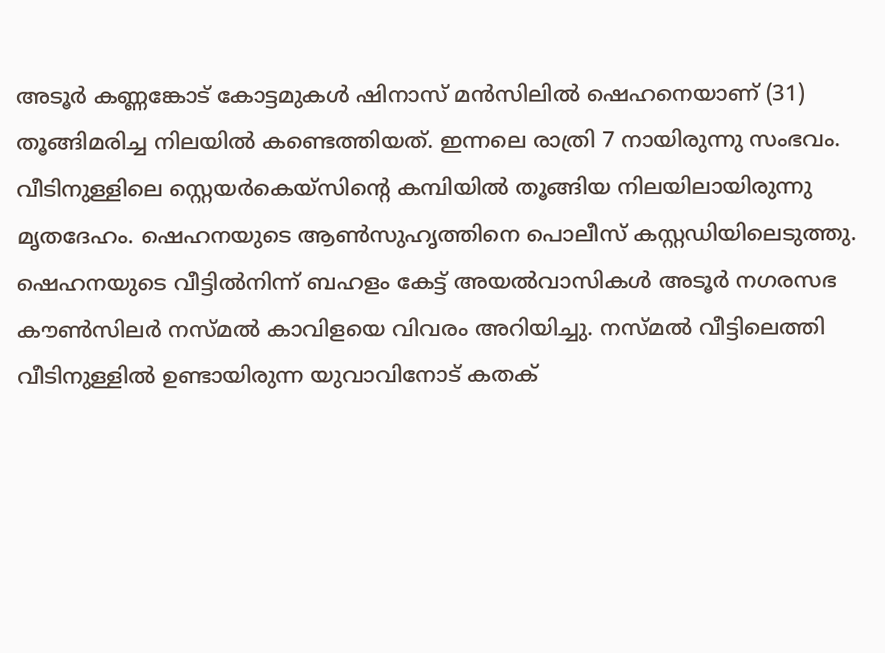അടൂര്‍ കണ്ണങ്കോട് കോട്ടമുകള്‍ ഷിനാസ് മന്‍സിലില്‍ ഷെഹനെയാണ് (31) തൂങ്ങിമരിച്ച നിലയില്‍ കണ്ടെത്തിയത്. ഇന്നലെ രാത്രി 7 നായിരുന്നു സംഭവം. വീടിനുള്ളിലെ സ്റ്റെയര്‍കെയ്‌സിന്റെ കമ്പിയില്‍ തൂങ്ങിയ നിലയിലായിരുന്നു മൃതദേഹം. ഷെഹനയുടെ ആണ്‍സുഹൃത്തിനെ പൊലീസ് കസ്റ്റഡിയിലെടുത്തു. ഷെഹനയുടെ വീട്ടില്‍നിന്ന് ബഹളം കേട്ട് അയല്‍വാസികള്‍ അടൂര്‍ നഗരസഭ കൗണ്‍സിലര്‍ നസ്മല്‍ കാവിളയെ വിവരം അറിയിച്ചു. നസ്മല്‍ വീട്ടിലെത്തി വീടിനുള്ളില്‍ ഉണ്ടായിരുന്ന യുവാവിനോട് കതക്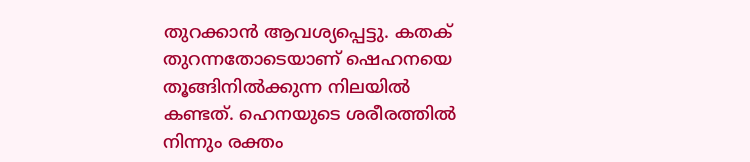തുറക്കാന്‍ ആവശ്യപ്പെട്ടു. കതക് തുറന്നതോടെയാണ് ഷെഹനയെ തൂങ്ങിനില്‍ക്കുന്ന നിലയില്‍ കണ്ടത്. ഹെനയുടെ ശരീരത്തില്‍ നിന്നും രക്തം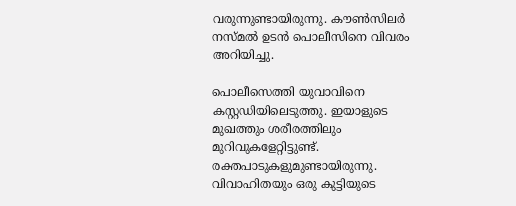വരുന്നുണ്ടായിരുന്നു. കൗണ്‍സിലര്‍ നസ്മല്‍ ഉടന്‍ പൊലീസിനെ വിവരം അറിയിച്ചു.

പൊലീസെത്തി യുവാവിനെ കസ്റ്റഡിയിലെടുത്തു. ഇയാളുടെ മുഖത്തും ശരീരത്തിലും മുറിവുകളേറ്റിട്ടുണ്ട്. രക്തപാടുകളുമുണ്ടായിരുന്നു. വിവാഹിതയും ഒരു കുട്ടിയുടെ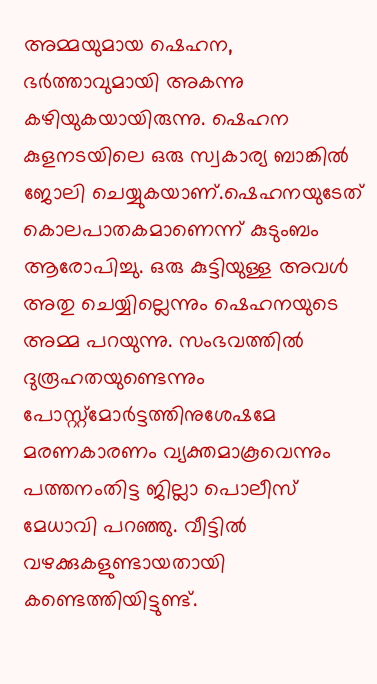അമ്മയുമായ ഷെഹന, ഭര്‍ത്താവുമായി അകന്നു കഴിയുകയായിരുന്നു. ഷെഹന കുളനടയിലെ ഒരു സ്വകാര്യ ബാങ്കില്‍ ജോലി ചെയ്യുകയാണ്.ഷെഹനയുടേത് കൊലപാതകമാണെന്ന് കുടുംബം ആരോപിച്ചു. ഒരു കുട്ടിയുള്ള അവള്‍ അതു ചെയ്യില്ലെന്നും ഷെഹനയുടെ അമ്മ പറയുന്നു. സംഭവത്തില്‍ ദുരൂഹതയുണ്ടെന്നും പോസ്റ്റ്‌മോര്‍ട്ടത്തിനുശേഷമേ മരണകാരണം വ്യക്തമാകൂവെന്നും പത്തനംതിട്ട ജില്ലാ പൊലീസ് മേധാവി പറഞ്ഞു. വീട്ടില്‍ വഴക്കുകളുണ്ടായതായി കണ്ടെത്തിയിട്ടുണ്ട്.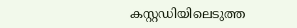കസ്റ്റഡിയിലെടുത്ത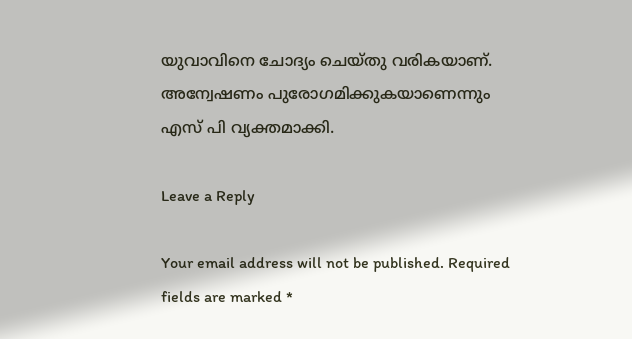യുവാവിനെ ചോദ്യം ചെയ്തു വരികയാണ്. അന്വേഷണം പുരോഗമിക്കുകയാണെന്നും എസ് പി വ്യക്തമാക്കി.

Leave a Reply

Your email address will not be published. Required fields are marked *